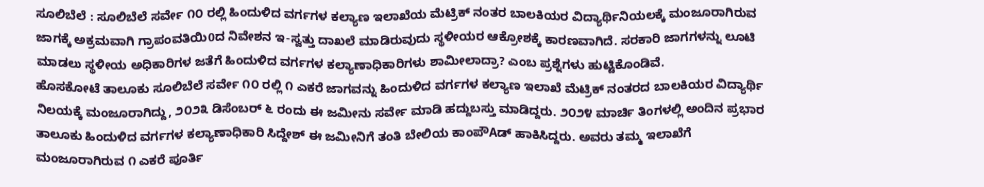ಸೂಲಿಬೆಲೆ : ಸೂಲಿಬೆಲೆ ಸರ್ವೇ ೧೦ ರಲ್ಲಿ ಹಿಂದುಳಿದ ವರ್ಗಗಳ ಕಲ್ಯಾಣ ಇಲಾಖೆಯ ಮೆಟ್ರಿಕ್ ನಂತರ ಬಾಲಕಿಯರ ವಿದ್ಯಾರ್ಥಿನಿಯಲಕ್ಕೆ ಮಂಜೂರಾಗಿರುವ ಜಾಗಕ್ಕೆ ಅಕ್ರಮವಾಗಿ ಗ್ರಾಪಂವತಿಯಿ0ದ ನಿವೇಶನ ಇ-ಸ್ವತ್ತು ದಾಖಲೆ ಮಾಡಿರುವುದು ಸ್ಥಳೀಯರ ಆಕ್ರೋಶಕ್ಕೆ ಕಾರಣವಾಗಿದೆ. ಸರಕಾರಿ ಜಾಗಗಳನ್ನು ಲೂಟಿ ಮಾಡಲು ಸ್ಥಳೀಯ ಅಧಿಕಾರಿಗಳ ಜತೆಗೆ ಹಿಂದುಳಿದ ವರ್ಗಗಳ ಕಲ್ಯಾಣಾಧಿಕಾರಿಗಳು ಶಾಮೀಲಾದ್ರಾ? ಎಂಬ ಪ್ರಶ್ನೆಗಳು ಹುಟ್ಟಿಕೊಂಡಿವೆ.
ಹೊಸಕೋಟೆ ತಾಲೂಕು ಸೂಲಿಬೆಲೆ ಸರ್ವೇ ೧೦ ರಲ್ಲಿ ೧ ಎಕರೆ ಜಾಗವನ್ನು ಹಿಂದುಳಿದ ವರ್ಗಗಳ ಕಲ್ಯಾಣ ಇಲಾಖೆ ಮೆಟ್ರಿಕ್ ನಂತರದ ಬಾಲಕಿಯರ ವಿದ್ಯಾರ್ಥಿ ನಿಲಯಕ್ಕೆ ಮಂಜೂರಾಗಿದ್ದು, ೨೦೨೩ ಡಿಸೆಂಬರ್ ೬ ರಂದು ಈ ಜಮೀನು ಸರ್ವೇ ಮಾಡಿ ಹದ್ದುಬಸ್ತು ಮಾಡಿದ್ದರು. ೨೦೨೪ ಮಾರ್ಚಿ ತಿಂಗಳಲ್ಲಿ ಅಂದಿನ ಪ್ರಭಾರ ತಾಲೂಕು ಹಿಂದುಳಿದ ವರ್ಗಗಳ ಕಲ್ಯಾಣಾಧಿಕಾರಿ ಸಿದ್ದೇಶ್ ಈ ಜಮೀನಿಗೆ ತಂತಿ ಬೇಲಿಯ ಕಾಂಪೌAಡ್ ಹಾಕಿಸಿದ್ದರು. ಅವರು ತಮ್ಮ ಇಲಾಖೆಗೆ ಮಂಜೂರಾಗಿರುವ ೧ ಎಕರೆ ಪೂರ್ತಿ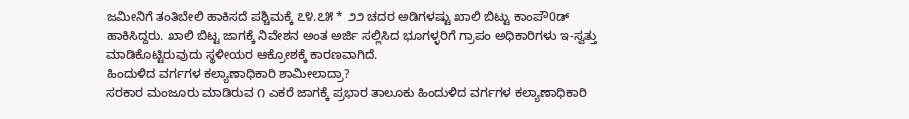ಜಮೀನಿಗೆ ತಂತಿಬೇಲಿ ಹಾಕಿಸದೆ ಪಶ್ಚಿಮಕ್ಕೆ ೭೪.೭೫ * ೨೨ ಚದರ ಅಡಿಗಳಷ್ಟು ಖಾಲಿ ಬಿಟ್ಟು ಕಾಂಪೌ0ಡ್ ಹಾಕಿಸಿದ್ದರು. ಖಾಲಿ ಬಿಟ್ಟ ಜಾಗಕ್ಕೆ ನಿವೇಶನ ಅಂತ ಅರ್ಜಿ ಸಲ್ಲಿಸಿದ ಭೂಗಳ್ಳರಿಗೆ ಗ್ರಾಪಂ ಅಧಿಕಾರಿಗಳು ಇ-ಸ್ವತ್ತು ಮಾಡಿಕೊಟ್ಟಿರುವುದು ಸ್ಥಳೀಯರ ಆಕ್ರೋಶಕ್ಕೆ ಕಾರಣವಾಗಿದೆ.
ಹಿಂದುಳಿದ ವರ್ಗಗಳ ಕಲ್ಯಾಣಾಧಿಕಾರಿ ಶಾಮೀಲಾದ್ರಾ?
ಸರಕಾರ ಮಂಜೂರು ಮಾಡಿರುವ ೧ ಎಕರೆ ಜಾಗಕ್ಕೆ ಪ್ರಭಾರ ತಾಲೂಕು ಹಿಂದುಳಿದ ವರ್ಗಗಳ ಕಲ್ಯಾಣಾಧಿಕಾರಿ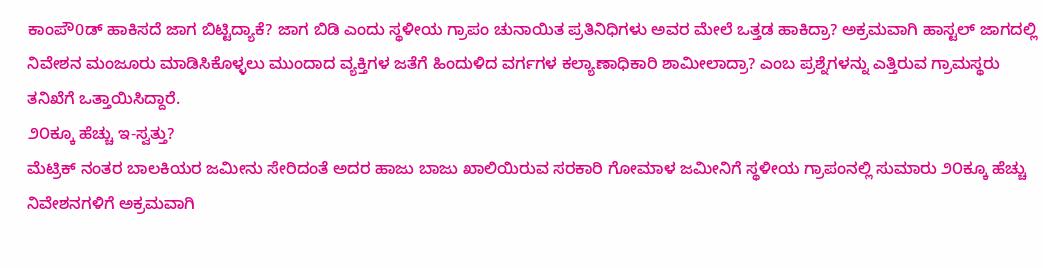ಕಾಂಪೌ0ಡ್ ಹಾಕಿಸದೆ ಜಾಗ ಬಿಟ್ಟಿದ್ಯಾಕೆ? ಜಾಗ ಬಿಡಿ ಎಂದು ಸ್ಥಳೀಯ ಗ್ರಾಪಂ ಚುನಾಯಿತ ಪ್ರತಿನಿಧಿಗಳು ಅವರ ಮೇಲೆ ಒತ್ತಡ ಹಾಕಿದ್ರಾ? ಅಕ್ರಮವಾಗಿ ಹಾಸ್ಟಲ್ ಜಾಗದಲ್ಲಿ ನಿವೇಶನ ಮಂಜೂರು ಮಾಡಿಸಿಕೊಳ್ಳಲು ಮುಂದಾದ ವ್ಯಕ್ತಿಗಳ ಜತೆಗೆ ಹಿಂದುಳಿದ ವರ್ಗಗಳ ಕಲ್ಯಾಣಾಧಿಕಾರಿ ಶಾಮೀಲಾದ್ರಾ? ಎಂಬ ಪ್ರಶ್ನೆಗಳನ್ನು ಎತ್ತಿರುವ ಗ್ರಾಮಸ್ಥರು ತನಿಖೆಗೆ ಒತ್ತಾಯಿಸಿದ್ದಾರೆ.
೨೦ಕ್ಕೂ ಹೆಚ್ಚು ಇ-ಸ್ವತ್ತು?
ಮೆಟ್ರಿಕ್ ನಂತರ ಬಾಲಕಿಯರ ಜಮೀನು ಸೇರಿದಂತೆ ಅದರ ಹಾಜು ಬಾಜು ಖಾಲಿಯಿರುವ ಸರಕಾರಿ ಗೋಮಾಳ ಜಮೀನಿಗೆ ಸ್ಥಳೀಯ ಗ್ರಾಪಂನಲ್ಲಿ ಸುಮಾರು ೨೦ಕ್ಕೂ ಹೆಚ್ಚು ನಿವೇಶನಗಳಿಗೆ ಅಕ್ರಮವಾಗಿ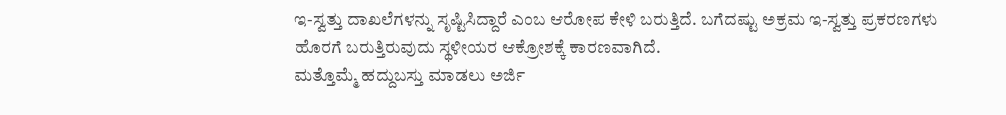ಇ-ಸ್ವತ್ತು ದಾಖಲೆಗಳನ್ನು ಸೃಷ್ಟಿಸಿದ್ದಾರೆ ಎಂಬ ಆರೋಪ ಕೇಳಿ ಬರುತ್ತಿದೆ. ಬಗೆದಷ್ಟು ಅಕ್ರಮ ಇ-ಸ್ವತ್ತು ಪ್ರಕರಣಗಳು ಹೊರಗೆ ಬರುತ್ತಿರುವುದು ಸ್ಥಳೀಯರ ಆಕ್ರೋಶಕ್ಕೆ ಕಾರಣವಾಗಿದೆ.
ಮತ್ತೊಮ್ಮೆ ಹದ್ದುಬಸ್ತು ಮಾಡಲು ಅರ್ಜಿ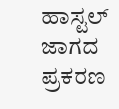ಹಾಸ್ಟಲ್ ಜಾಗದ ಪ್ರಕರಣ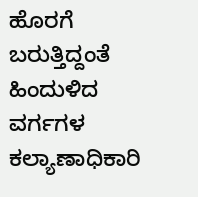ಹೊರಗೆ ಬರುತ್ತಿದ್ದಂತೆ ಹಿಂದುಳಿದ ವರ್ಗಗಳ ಕಲ್ಯಾಣಾಧಿಕಾರಿ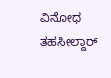ವಿನೋಧ ತಹಸೀಲ್ದಾರ್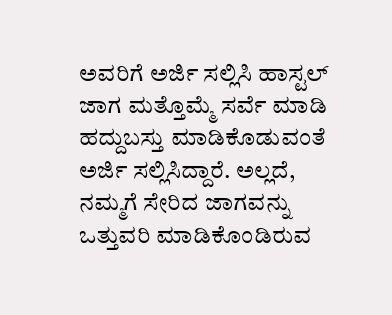ಅವರಿಗೆ ಅರ್ಜಿ ಸಲ್ಲಿಸಿ ಹಾಸ್ಟಲ್ ಜಾಗ ಮತ್ತೊಮ್ಮೆ ಸರ್ವೆ ಮಾಡಿ ಹದ್ದುಬಸ್ತು ಮಾಡಿಕೊಡುವಂತೆ ಅರ್ಜಿ ಸಲ್ಲಿಸಿದ್ದಾರೆ. ಅಲ್ಲದೆ, ನಮ್ಮಗೆ ಸೇರಿದ ಜಾಗವನ್ನು ಒತ್ತುವರಿ ಮಾಡಿಕೊಂಡಿರುವ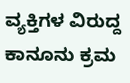ವ್ಯಕ್ತಿಗಳ ವಿರುದ್ದ ಕಾನೂನು ಕ್ರಮ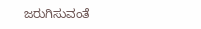ಜರುಗಿಸುವಂತೆ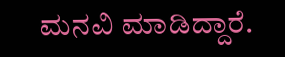ಮನವಿ ಮಾಡಿದ್ದಾರೆ.